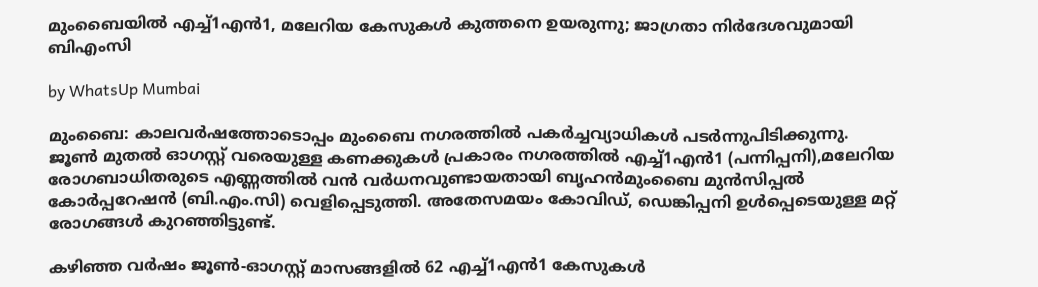മുംബൈയിൽ എച്ച്1എൻ1, മലേറിയ കേസുകൾ കുത്തനെ ഉയരുന്നു; ജാഗ്രതാ നിർദേശവുമായി ബിഎംസി

by WhatsUp Mumbai

മുംബൈ: കാലവർഷത്തോടൊപ്പം മുംബൈ നഗരത്തിൽ പകർച്ചവ്യാധികൾ പടർന്നുപിടിക്കുന്നു. ജൂൺ മുതൽ ഓഗസ്റ്റ് വരെയുള്ള കണക്കുകൾ പ്രകാരം നഗരത്തിൽ എച്ച്1എൻ1 (പന്നിപ്പനി),മലേറിയ രോഗബാധിതരുടെ എണ്ണത്തിൽ വൻ വർധനവുണ്ടായതായി ബൃഹൻമുംബൈ മുൻസിപ്പൽ കോർപ്പറേഷൻ (ബി.എം.സി) വെളിപ്പെടുത്തി. അതേസമയം കോവിഡ്, ഡെങ്കിപ്പനി ഉൾപ്പെടെയുള്ള മറ്റ് രോഗങ്ങൾ കുറഞ്ഞിട്ടുണ്ട്.

കഴിഞ്ഞ വർഷം ജൂൺ-ഓഗസ്റ്റ് മാസങ്ങളിൽ 62 എച്ച്1എൻ1 കേസുകൾ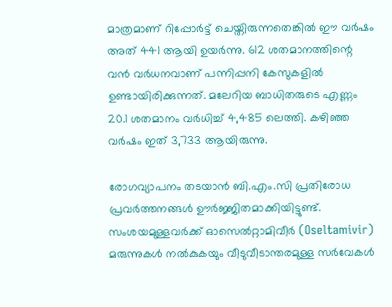മാത്രമാണ് റിപ്പോർട്ട് ചെയ്തിരുന്നതെങ്കിൽ ഈ വർഷം അത് 441 ആയി ഉയർന്നു. 612 ശതമാനത്തിന്റെ വൻ വർധനവാണ് പന്നിപ്പനി കേസുകളിൽ ഉണ്ടായിരിക്കുന്നത്. മലേറിയ ബാധിതരുടെ എണ്ണം 20.1 ശതമാനം വർധിച്ച് 4,485 ലെത്തി. കഴിഞ്ഞ വർഷം ഇത് 3,733 ആയിരുന്നു.

രോഗവ്യാപനം തടയാൻ ബി.എം.സി പ്രതിരോധ പ്രവർത്തനങ്ങൾ ഊർജ്ജിതമാക്കിയിട്ടുണ്ട്. സംശയമുള്ളവർക്ക് ഓസെൽറ്റാമിവീർ (Oseltamivir) മരുന്നുകൾ നൽകുകയും വീടുവീടാന്തരമുള്ള സർവേകൾ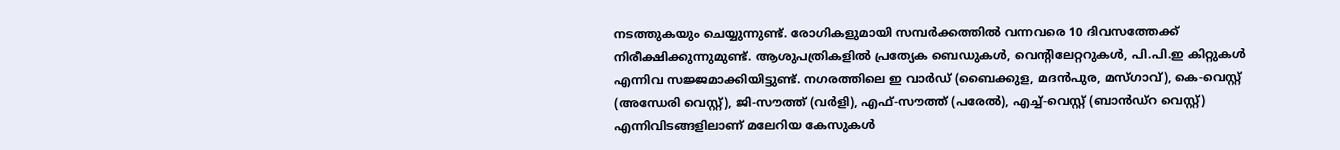നടത്തുകയും ചെയ്യുന്നുണ്ട്. രോഗികളുമായി സമ്പർക്കത്തിൽ വന്നവരെ 10 ദിവസത്തേക്ക് നിരീക്ഷിക്കുന്നുമുണ്ട്. ആശുപത്രികളിൽ പ്രത്യേക ബെഡുകൾ, വെന്റിലേറ്ററുകൾ, പി.പി.ഇ കിറ്റുകൾ എന്നിവ സജ്ജമാക്കിയിട്ടുണ്ട്. നഗരത്തിലെ ഇ വാർഡ് (ബൈക്കുള, മദൻപുര, മസ്ഗാവ്), കെ-വെസ്റ്റ് (അന്ധേരി വെസ്റ്റ്), ജി-സൗത്ത് (വർളി), എഫ്-സൗത്ത് (പരേൽ), എച്ച്-വെസ്റ്റ് (ബാൻഡ്‌റ വെസ്റ്റ്) എന്നിവിടങ്ങളിലാണ് മലേറിയ കേസുകൾ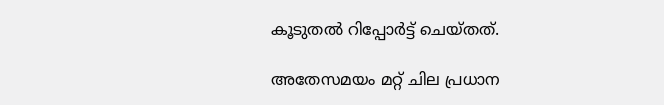കൂടുതൽ റിപ്പോർട്ട് ചെയ്തത്.

അതേസമയം മറ്റ് ചില പ്രധാന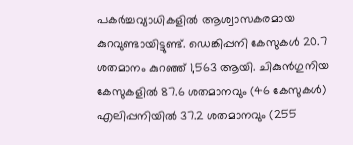പകർച്ചവ്യാധികളിൽ ആശ്വാസകരമായ കുറവുണ്ടായിട്ടുണ്ട്. ഡെങ്കിപ്പനി കേസുകൾ 20.7 ശതമാനം കുറഞ്ഞ് 1,563 ആയി. ചികുൻഗുനിയ കേസുകളിൽ 87.6 ശതമാനവും (46 കേസുകൾ) എലിപ്പനിയിൽ 37.2 ശതമാനവും (255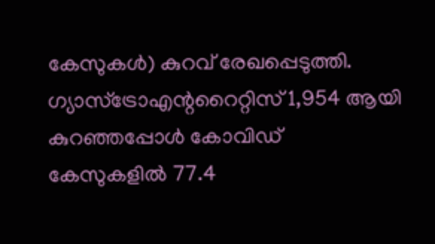കേസുകൾ) കുറവ് രേഖപ്പെടുത്തി. ഗ്യാസ്ട്രോഎന്ററൈറ്റിസ് 1,954 ആയി കുറഞ്ഞപ്പോൾ കോവിഡ് കേസുകളിൽ 77.4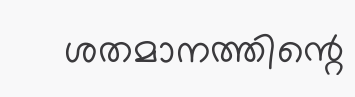ശതമാനത്തിന്റെ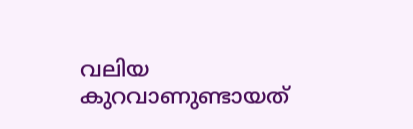വലിയ കുറവാണുണ്ടായത്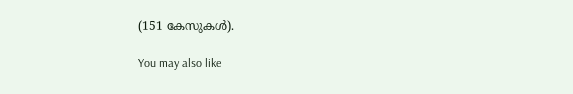(151 കേസുകൾ).

You may also like